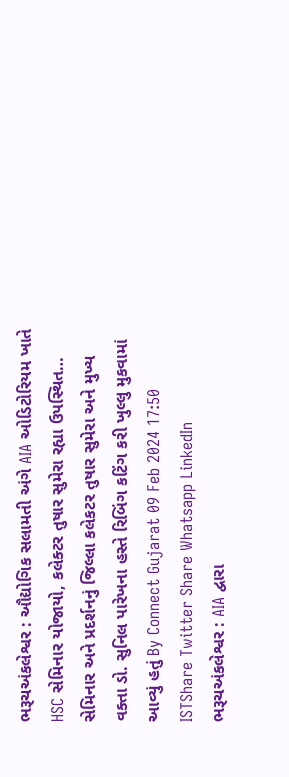ભરૂચઅંકલેશ્વર : ઔદ્યોગિક સલામતી અંગે AIA ઓડિટોરિયમ ખાતે HSC સેમિનાર યોજાયો, કલેક્ટર તુષાર સુમેરા રહ્યા ઉપસ્થિત… સેમિનાર અને પ્રદર્શનનું જિલ્લા કલેકટર તુષાર સુમેરા અને મુખ્ય વક્તા ડો. સુનિલ પારેખના હસ્તે રિબિંગ કટિંગ કરી ખુલ્લુ મુકવામાં આવ્યું હતું By Connect Gujarat 09 Feb 2024 17:50 ISTShare Twitter Share Whatsapp LinkedIn
ભરૂચઅંકલેશ્વર : AIA દ્વારા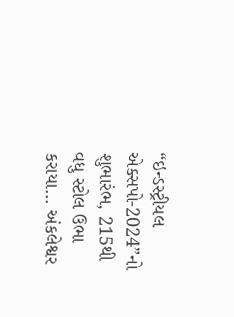“ઇન્ડસ્ટ્રીયલ એક્સપો-2024”નો શુભારંભ, 215થી વધુ સ્ટોલ ઉભા કરાયા... અંકલેશ્વર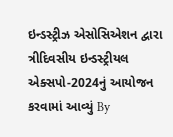ઇન્ડસ્ટ્રીઝ એસોસિએશન દ્વારા ત્રીદિવસીય ઇન્ડસ્ટ્રીયલ એક્સપો-2024નું આયોજન કરવામાં આવ્યું By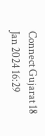Connect Gujarat 18 Jan 2024 16:29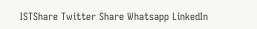ISTShare Twitter Share Whatsapp LinkedIn